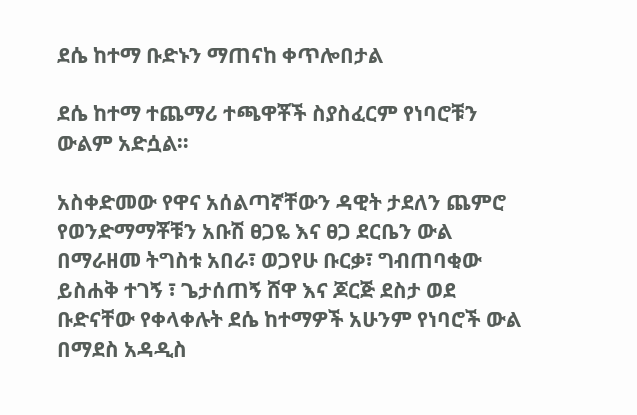ደሴ ከተማ ቡድኑን ማጠናከ ቀጥሎበታል

ደሴ ከተማ ተጨማሪ ተጫዋቾች ስያስፈርም የነባሮቹን ውልም አድሷል።

አስቀድመው የዋና አሰልጣኛቸውን ዳዊት ታደለን ጨምሮ የወንድማማቾቹን አቡሽ ፀጋዬ እና ፀጋ ደርቤን ውል በማራዘመ ትግስቱ አበራ፣ ወጋየሁ ቡርቃ፣ ግብጠባቂው ይስሐቅ ተገኝ ፣ ጌታሰጠኝ ሸዋ እና ጆርጅ ደስታ ወደ ቡድናቸው የቀላቀሉት ደሴ ከተማዎች አሁንም የነባሮች ውል በማደስ አዳዲስ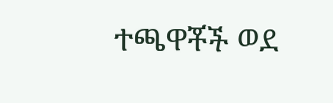ተጫዋቾች ወደ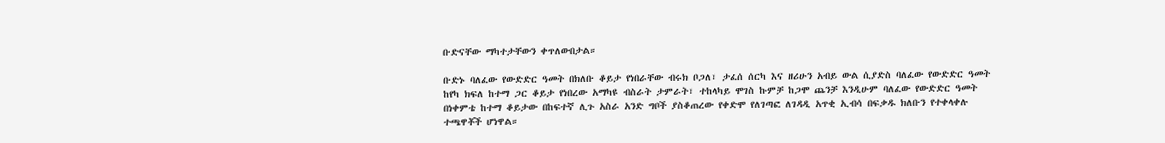ቡድናቸው ማካተታቸውን ቀጥለውበታል።

ቡድኑ ባለፈው የውድድር ዓመት በክለቡ ቆይታ የነበራቸው ብሩክ ቦጋለ፣ ታፈሰ ሰርካ እና ዘሪሁን አብይ ውል ሲያድስ ባለፈው የውድድር ዓመት ከየካ ክፍለ ከተማ ጋር ቆይታ የነበረው አማካዩ ብስራት ታምራት፣ ተከላካይ ሞገስ ኩምቻ ከጋሞ ጨንቻ እንዲሁም ባለፈው የውድድር ዓመት በነቀምቴ ከተማ ቆይታው በከፍተኛ ሊጉ አስራ አንድ ግቦች ያስቆጠረው የቀድሞ የለገጣፎ ለገዳዲ አጥቂ ኢብሳ በፍቃዱ ክለቡን የተቀላቀሉ ተጫዋቾች ሆነዋል።